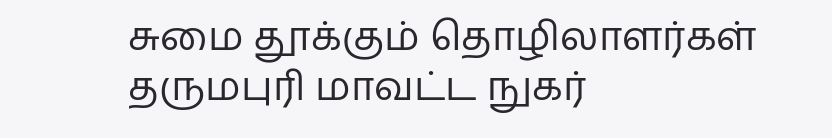சுமை தூக்கும் தொழிலாளர்கள் தருமபுரி மாவட்ட நுகர்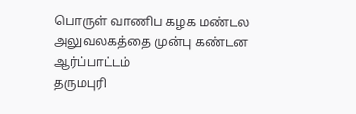பொருள் வாணிப கழக மண்டல அலுவலகத்தை முன்பு கண்டன ஆர்ப்பாட்டம்
தருமபுரி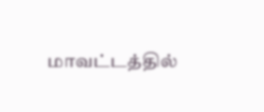மாவட்டத்தில்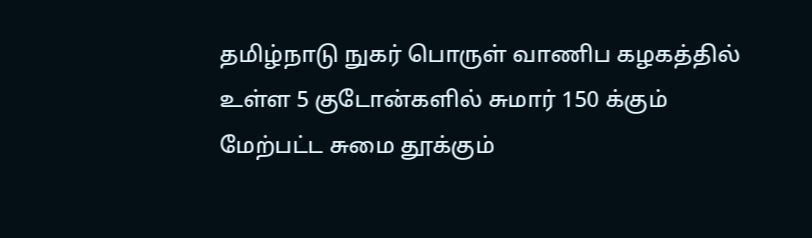தமிழ்நாடு நுகர் பொருள் வாணிப கழகத்தில் உள்ள 5 குடோன்களில் சுமார் 150 க்கும் மேற்பட்ட சுமை தூக்கும்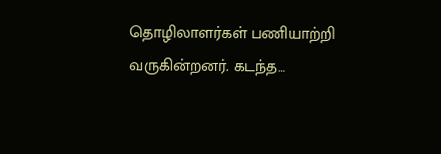தொழிலாளர்கள் பணியாற்றி வருகின்றனர். கடந்த…